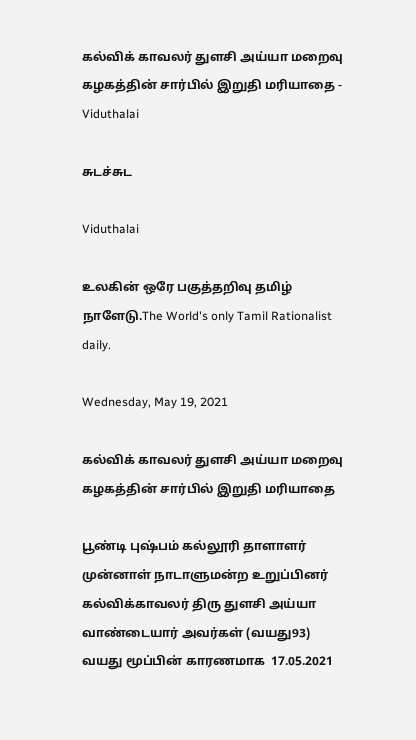கல்விக் காவலர் துளசி அய்யா மறைவு கழகத்தின் சார்பில் இறுதி மரியாதை - Viduthalai

சுடச்சுட

Viduthalai

உலகின் ஒரே பகுத்தறிவு தமிழ் நாளேடு.The World's only Tamil Rationalist daily.

Wednesday, May 19, 2021

கல்விக் காவலர் துளசி அய்யா மறைவு கழகத்தின் சார்பில் இறுதி மரியாதை

பூண்டி புஷ்பம் கல்லூரி தாளாளர் முன்னாள் நாடாளுமன்ற உறுப்பினர் கல்விக்காவலர் திரு துளசி அய்யா வாண்டையார் அவர்கள் (வயது93) வயது மூப்பின் காரணமாக  17.05.2021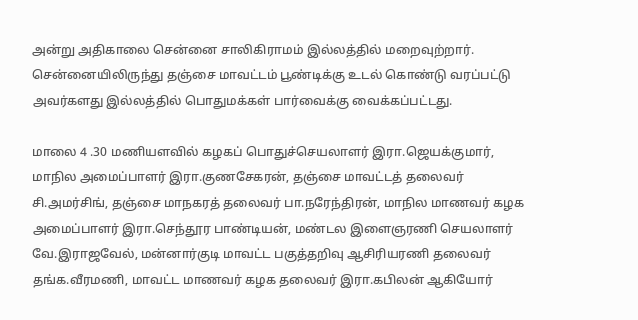அன்று அதிகாலை சென்னை சாலிகிராமம் இல்லத்தில் மறைவுற்றார். சென்னையிலிருந்து தஞ்சை மாவட்டம் பூண்டிக்கு உடல் கொண்டு வரப்பட்டு அவர்களது இல்லத்தில் பொதுமக்கள் பார்வைக்கு வைக்கப்பட்டது.

மாலை 4 .30 மணியளவில் கழகப் பொதுச்செயலாளர் இரா.ஜெயக்குமார், மாநில அமைப்பாளர் இரா.குணசேகரன், தஞ்சை மாவட்டத் தலைவர் சி.அமர்சிங், தஞ்சை மாநகரத் தலைவர் பா.நரேந்திரன், மாநில மாணவர் கழக அமைப்பாளர் இரா.செந்தூர பாண்டியன், மண்டல இளைஞரணி செயலாளர் வே.இராஜவேல், மன்னார்குடி மாவட்ட பகுத்தறிவு ஆசிரியரணி தலைவர் தங்க.வீரமணி, மாவட்ட மாணவர் கழக தலைவர் இரா.கபிலன் ஆகியோர்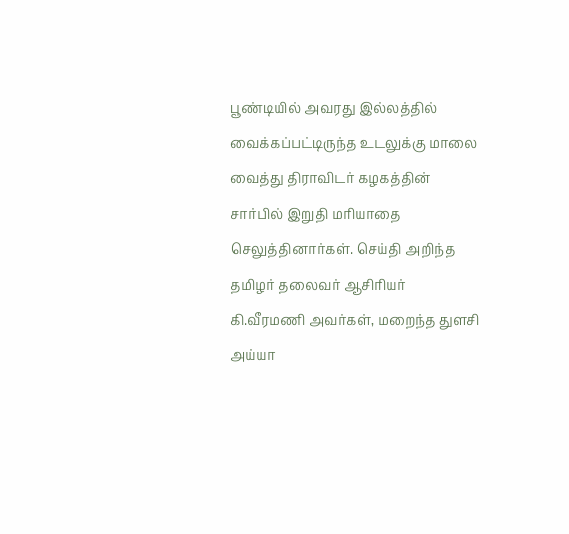பூண்டியில் அவரது இல்லத்தில் வைக்கப்பட்டிருந்த உடலுக்கு மாலை வைத்து திராவிடர் கழகத்தின் சார்பில் இறுதி மரியாதை செலுத்தினார்கள். செய்தி அறிந்த தமிழர் தலைவர் ஆசிரியர் கி.வீரமணி அவர்கள், மறைந்த துளசி அய்யா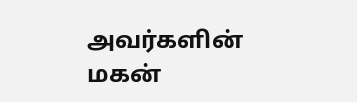அவர்களின் மகன்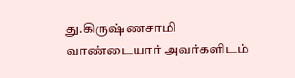து.கிருஷ்ணசாமி வாண்டையார் அவர்களிடம்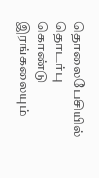தொலைபேசியில் தொடர்பு கொண்டு இரங்கலையும்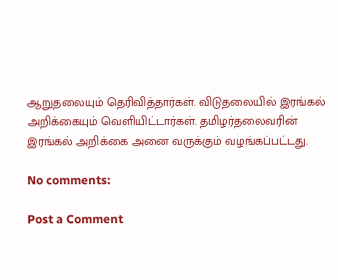ஆறுதலையும் தெரிவித்தார்கள். விடுதலையில் இரங்கல் அறிக்கையும் வெளியிட்டார்கள். தமிழர்தலைவரின் இரங்கல் அறிக்கை அனை வருக்கும் வழங்கப்பட்டது.

No comments:

Post a Comment